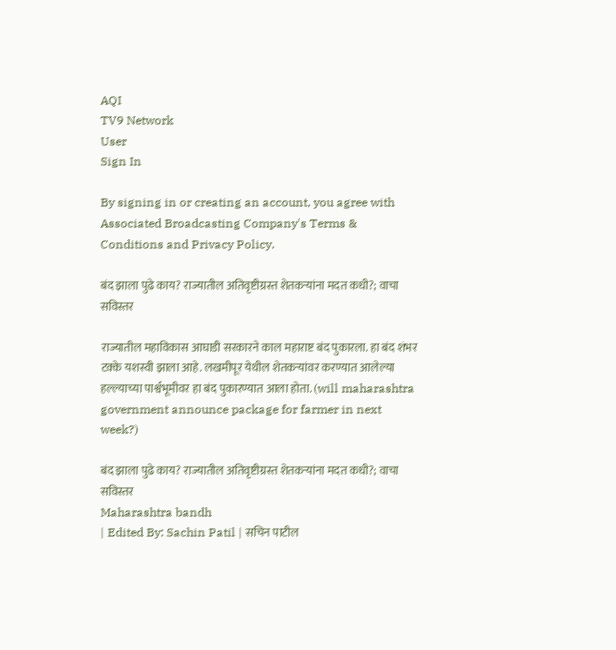AQI
TV9 Network
User
Sign In

By signing in or creating an account, you agree with Associated Broadcasting Company's Terms & Conditions and Privacy Policy.

बंद झाला पुढे काय? राज्यातील अतिवृष्टीग्रस्त शेतकऱ्यांना मदत कधी?; वाचा सविस्तर

राज्यातील महाविकास आघाडी सरकारने काल महाराष्ट बंद पुकारला. हा बंद शंभर टक्के यशस्वी झाला आहे. लखमीपूर येथील शेतकऱ्यांवर करण्यात आलेल्या हल्ल्याच्या पार्श्वभूमीवर हा बंद पुकारण्यात आला होता. (will maharashtra government announce package for farmer in next week?)

बंद झाला पुढे काय? राज्यातील अतिवृष्टीग्रस्त शेतकऱ्यांना मदत कधी?; वाचा सविस्तर
Maharashtra bandh
| Edited By: Sachin Patil | सचिन पाटील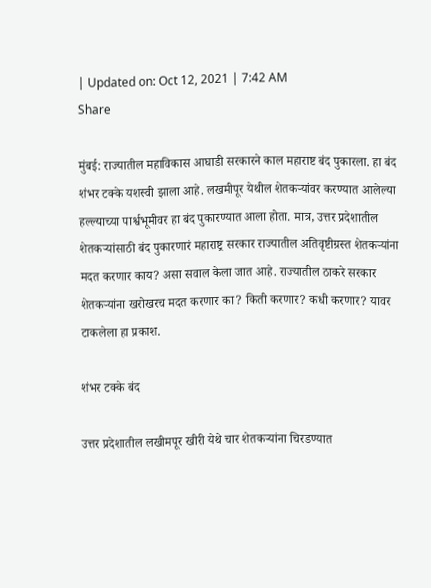| Updated on: Oct 12, 2021 | 7:42 AM
Share

मुंबई: राज्यातील महाविकास आघाडी सरकारने काल महाराष्ट बंद पुकारला. हा बंद शंभर टक्के यशस्वी झाला आहे. लखमीपूर येथील शेतकऱ्यांवर करण्यात आलेल्या हल्ल्याच्या पार्श्वभूमीवर हा बंद पुकारण्यात आला होता. मात्र, उत्तर प्रदेशातील शेतकऱ्यांसाठी बंद पुकारणारं महाराष्ट्र सरकार राज्यातील अतिवृष्टीग्रस्त शेतकऱ्यांना मदत करणार काय? असा सवाल केला जात आहे. राज्यातील ठाकरे सरकार शेतकऱ्यांना खरोखरच मदत करणार का? किती करणार? कधी करणार? यावर टाकलेला हा प्रकाश.

शंभर टक्के बंद

उत्तर प्रदेशातील लखीमपूर खीरी येथे चार शेतकऱ्यांना चिरडण्यात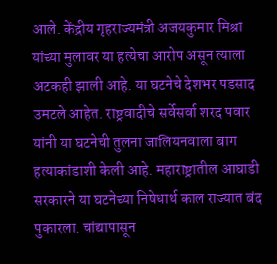आले. केंद्रीय गृहराज्यमंत्री अजयकुमार मिश्रा यांच्या मुलावर या हत्येचा आरोप असून त्याला अटकही झाली आहे. या घटनेचे देशभर पडसाद उमटले आहेत. राष्ट्रवादीचे सर्वेसर्वा शरद पवार यांनी या घटनेची तुलना जालियनवाला बाग हत्याकांडाशी केली आहे. महाराष्ट्रातील आघाडी सरकारने या घटनेच्या निषेधार्थ काल राज्यात बंद पुकारला. चांद्यापासून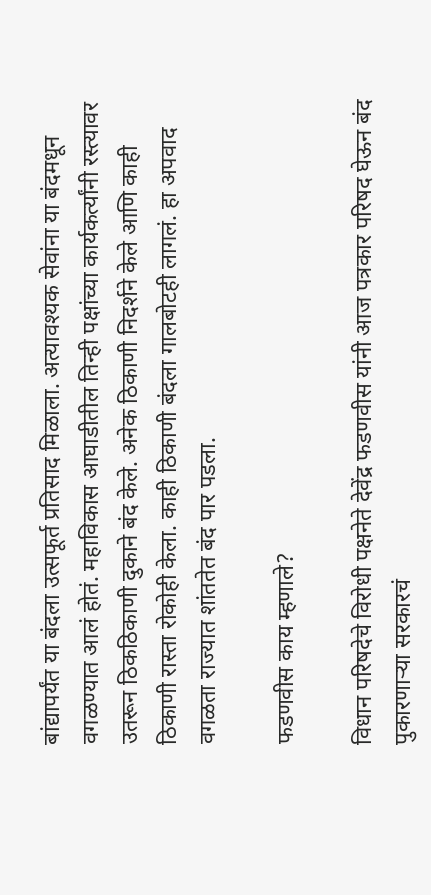बांद्यापर्यंत या बंदला उत्सफूर्त प्रतिसाद मिळाला. अत्यावश्यक सेवांना या बंदमधून वगळण्यात आलं होतं. महाविकास आघाडीतील तिन्ही पक्षांच्या कार्यकर्त्यांनी रस्त्यावर उतरून ठिकठिकाणी दुकाने बंद केले. अनेक ठिकाणी निदर्शने केले आणि काही ठिकाणी रास्ता रोकोही केला. काही ठिकाणी बंदला गालबोटही लागलं. हा अपवाद वगळता राज्यात शांततेत बंद पार पडला.

फडणवीस काय म्हणाले?

विधान परिषदेचे विरोधी पक्षनेते देवेंद्र फडणवीस यांनी आज पत्रकार परिषद घेऊन बंद पुकारणाऱ्या सरकारचं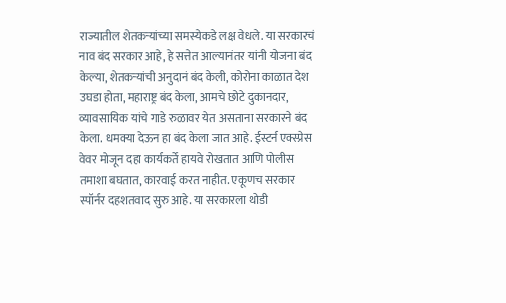राज्यातील शेतकऱ्यांच्या समस्येकडे लक्ष वेधले. या सरकारचं नाव बंद सरकार आहे, हे सत्तेत आल्यानंतर यांनी योजना बंद केल्या, शेतकऱ्यांची अनुदानं बंद केली, कोरोना काळात देश उघडा होता, महाराष्ट्र बंद केला, आमचे छोटे दुकानदार, व्यावसायिक यांचे गाडे रुळावर येत असताना सरकारने बंद केला. धमक्या देऊन हा बंद केला जात आहे. ईस्टर्न एक्स्प्रेस वेवर मोजून दहा कार्यकर्ते हायवे रोखतात आणि पोलीस तमाशा बघतात, कारवाई करत नाहीत. एकूणच सरकार स्पॉर्नर दहशतवाद सुरु आहे. या सरकारला थोडी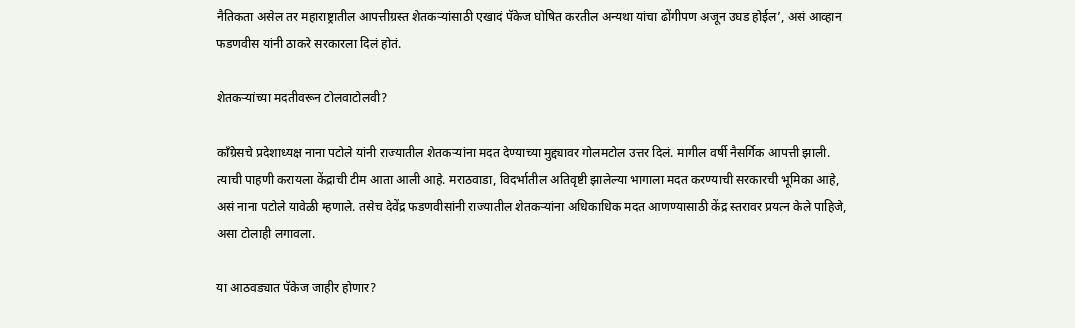नैतिकता असेल तर महाराष्ट्रातील आपत्तीग्रस्त शेतकऱ्यांसाठी एखादं पॅकेज घोषित करतील अन्यथा यांचा ढोंगीपण अजून उघड होईल’, असं आव्हान फडणवीस यांनी ठाकरे सरकारला दिलं होतं.

शेतकऱ्यांच्या मदतीवरून टोलवाटोलवी?

काँग्रेसचे प्रदेशाध्यक्ष नाना पटोले यांनी राज्यातील शेतकऱ्यांना मदत देण्याच्या मुद्द्यावर गोलमटोल उत्तर दिलं. मागील वर्षी नैसर्गिक आपत्ती झाली. त्याची पाहणी करायला केंद्राची टीम आता आली आहे. मराठवाडा, विदर्भातील अतिवृष्टी झालेल्या भागाला मदत करण्याची सरकारची भूमिका आहे, असं नाना पटोले यावेळी म्हणाले. तसेच देवेंद्र फडणवीसांनी राज्यातील शेतकऱ्यांना अधिकाधिक मदत आणण्यासाठी केंद्र स्तरावर प्रयत्न केले पाहिजे, असा टोलाही लगावला.

या आठवड्यात पॅकेज जाहीर होणार?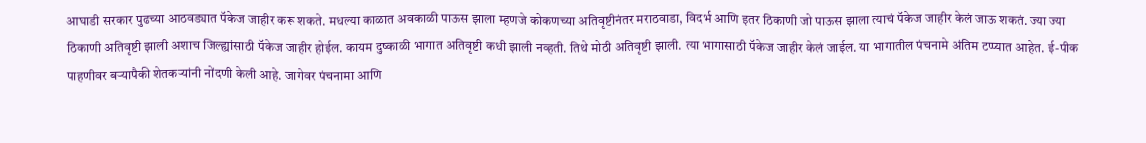आघाडी सरकार पुढच्या आठवड्यात पॅकेज जाहीर करू शकते. मधल्या काळात अवकाळी पाऊस झाला म्हणजे कोकणच्या अतिवृष्टीनंतर मराठवाडा, विदर्भ आणि इतर ठिकाणी जो पाऊस झाला त्याचं पॅकेज जाहीर केलं जाऊ शकतं. ज्या ज्या ठिकाणी अतिवृष्टी झाली अशाच जिल्ह्यांसाठी पॅकेज जाहीर होईल. कायम दुष्काळी भागात अतिवृष्टी कधी झाली नव्हती. तिथे मोठी अतिवृष्टी झाली. त्या भागासाठी पॅकेज जाहीर केलं जाईल. या भागातील पंचनामे अंतिम टप्प्यात आहेत. ई-पीक पाहणीवर बऱ्यापैकी शेतकऱ्यांनी नोंदणी केली आहे. जागेवर पंचनामा आणि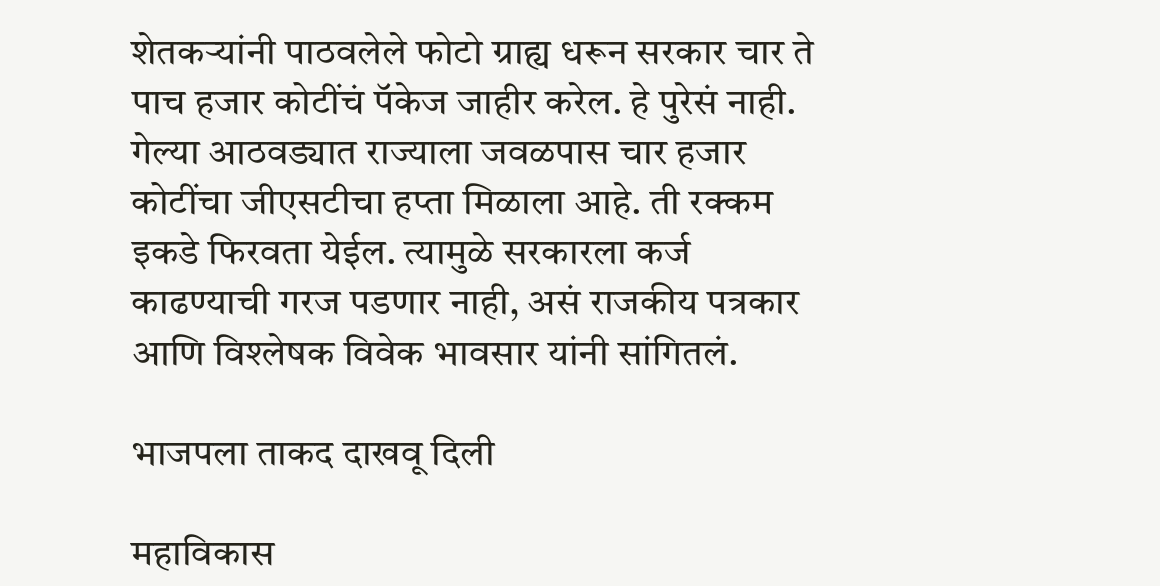शेतकऱ्यांनी पाठवलेले फोटो ग्राह्य धरून सरकार चार ते पाच हजार कोटींचं पॅकेज जाहीर करेल. हे पुरेसं नाही. गेल्या आठवड्यात राज्याला जवळपास चार हजार कोटींचा जीएसटीचा हप्ता मिळाला आहे. ती रक्कम इकडे फिरवता येईल. त्यामुळे सरकारला कर्ज काढण्याची गरज पडणार नाही, असं राजकीय पत्रकार आणि विश्लेषक विवेक भावसार यांनी सांगितलं.

भाजपला ताकद दाखवू दिली

महाविकास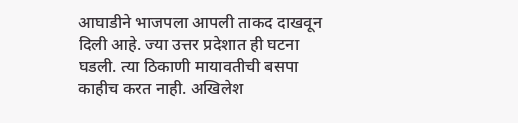आघाडीने भाजपला आपली ताकद दाखवून दिली आहे. ज्या उत्तर प्रदेशात ही घटना घडली. त्या ठिकाणी मायावतीची बसपा काहीच करत नाही. अखिलेश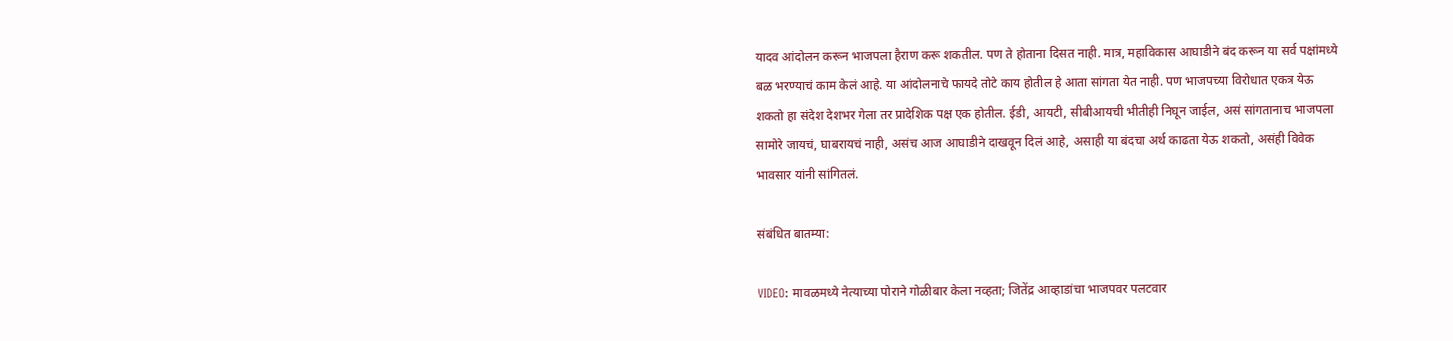यादव आंदोलन करून भाजपला हैराण करू शकतील. पण ते होताना दिसत नाही. मात्र, महाविकास आघाडीने बंद करून या सर्व पक्षांमध्ये बळ भरण्याचं काम केलं आहे. या आंदोलनाचे फायदे तोटे काय होतील हे आता सांगता येत नाही. पण भाजपच्या विरोधात एकत्र येऊ शकतो हा संदेश देशभर गेला तर प्रादेशिक पक्ष एक होतील. ईडी, आयटी, सीबीआयची भीतीही निघून जाईल, असं सांगतानाच भाजपला सामोरे जायचं, घाबरायचं नाही, असंच आज आघाडीने दाखवून दिलं आहे, असाही या बंदचा अर्थ काढता येऊ शकतो, असंही विवेक भावसार यांनी सांगितलं.

संबंधित बातम्या:

VIDEO: मावळमध्ये नेत्याच्या पोराने गोळीबार केला नव्हता; जितेंद्र आव्हाडांचा भाजपवर पलटवार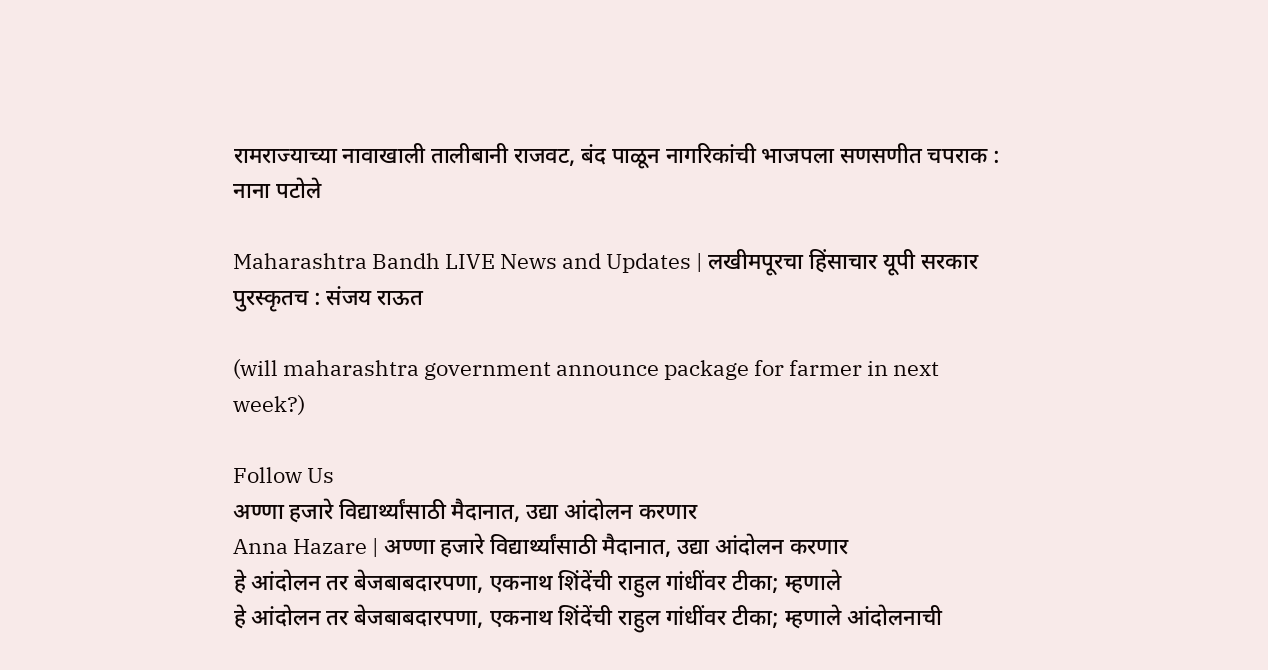रामराज्याच्या नावाखाली तालीबानी राजवट, बंद पाळून नागरिकांची भाजपला सणसणीत चपराक : नाना पटोले

Maharashtra Bandh LIVE News and Updates | लखीमपूरचा हिंसाचार यूपी सरकार पुरस्कृतच : संजय राऊत

(will maharashtra government announce package for farmer in next week?)

Follow Us
अण्णा हजारे विद्यार्थ्यांसाठी मैदानात, उद्या आंदोलन करणार
Anna Hazare | अण्णा हजारे विद्यार्थ्यांसाठी मैदानात, उद्या आंदोलन करणार
हे आंदोलन तर बेजबाबदारपणा, एकनाथ शिंदेंची राहुल गांधींवर टीका; म्हणाले
हे आंदोलन तर बेजबाबदारपणा, एकनाथ शिंदेंची राहुल गांधींवर टीका; म्हणाले आंदोलनाची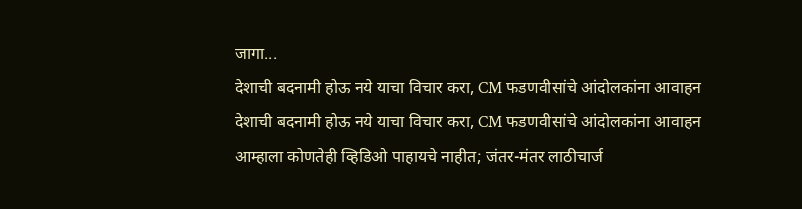जागा...
देशाची बदनामी होऊ नये याचा विचार करा, CM फडणवीसांचे आंदोलकांना आवाहन
देशाची बदनामी होऊ नये याचा विचार करा, CM फडणवीसांचे आंदोलकांना आवाहन
आम्हाला कोणतेही व्हिडिओ पाहायचे नाहीत; जंतर-मंतर लाठीचार्ज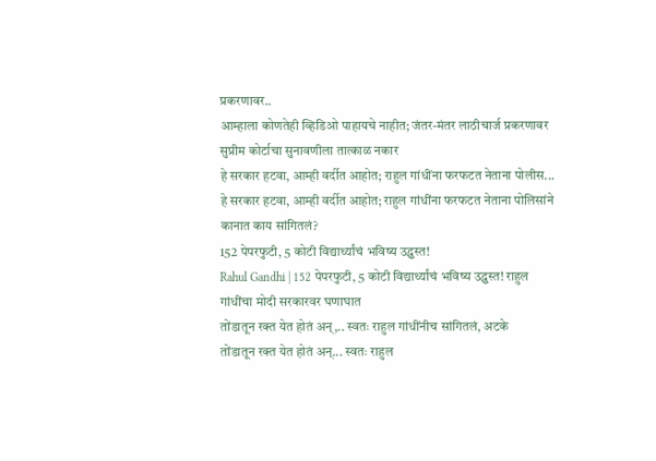प्रकरणावर..
आम्हाला कोणतेही व्हिडिओ पाहायचे नाहीत; जंतर-मंतर लाठीचार्ज प्रकरणावर सुप्रीम कोर्टाचा सुनावणीला तात्काळ नकार
हे सरकार हटवा, आम्ही वर्दीत आहोत; राहुल गांधींना फरफटत नेताना पोलीस...
हे सरकार हटवा, आम्ही वर्दीत आहोत; राहुल गांधींना फरफटत नेताना पोलिसांने कानात काय सांगितलं?
152 पेपरफुटी, 5 कोटी विद्यार्थ्यांचं भविष्य उद्ध्वस्त!
Rahul Gandhi | 152 पेपरफुटी, 5 कोटी विद्यार्थ्यांचं भविष्य उद्ध्वस्त! राहुल गांधींचा मोदी सरकारवर घणाघात
तोंडातून रक्त येत होतं अन्,.. स्वतः राहुल गांधींनीच सांगितलं, अटके
तोंडातून रक्त येत होतं अन्... स्वतः राहुल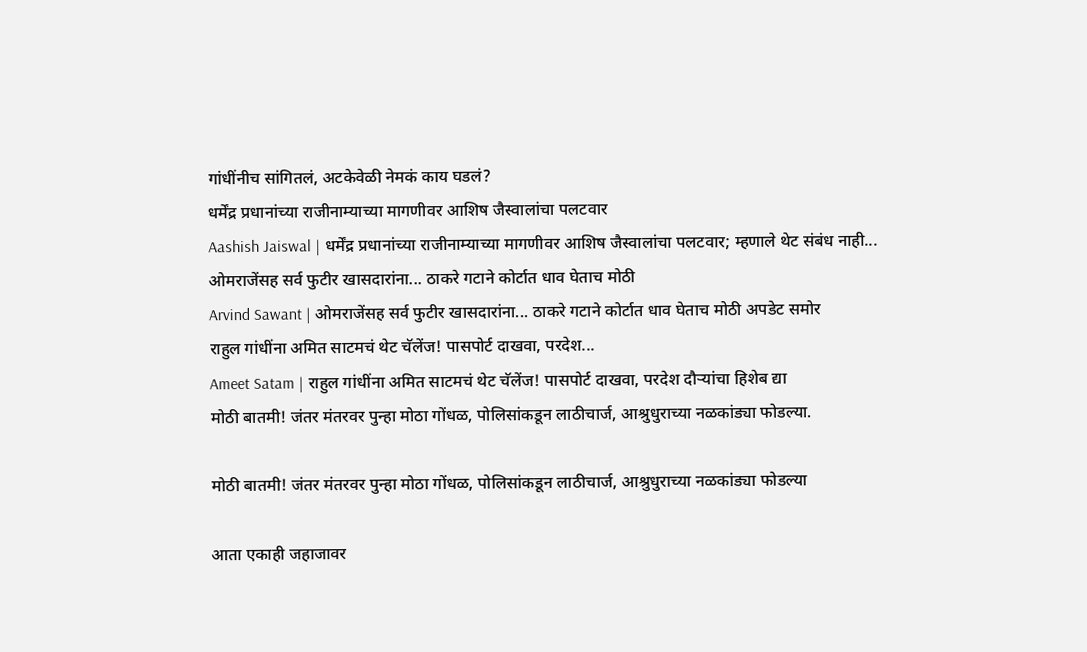गांधींनीच सांगितलं, अटकेवेळी नेमकं काय घडलं?
धर्मेंद्र प्रधानांच्या राजीनाम्याच्या मागणीवर आशिष जैस्वालांचा पलटवार
Aashish Jaiswal | धर्मेंद्र प्रधानांच्या राजीनाम्याच्या मागणीवर आशिष जैस्वालांचा पलटवार; म्हणाले थेट संबंध नाही...
ओमराजेंसह सर्व फुटीर खासदारांना... ठाकरे गटाने कोर्टात धाव घेताच मोठी
Arvind Sawant | ओमराजेंसह सर्व फुटीर खासदारांना... ठाकरे गटाने कोर्टात धाव घेताच मोठी अपडेट समोर
राहुल गांधींना अमित साटमचं थेट चॅलेंज! पासपोर्ट दाखवा, परदेश...
Ameet Satam | राहुल गांधींना अमित साटमचं थेट चॅलेंज! पासपोर्ट दाखवा, परदेश दौऱ्यांचा हिशेब द्या
मोठी बातमी! जंतर मंतरवर पुन्हा मोठा गोंधळ, पोलिसांकडून लाठीचार्ज, आश्रुधुराच्या नळकांड्या फोडल्या.

मोठी बातमी! जंतर मंतरवर पुन्हा मोठा गोंधळ, पोलिसांकडून लाठीचार्ज, आश्रुधुराच्या नळकांड्या फोडल्या

आता एकाही जहाजावर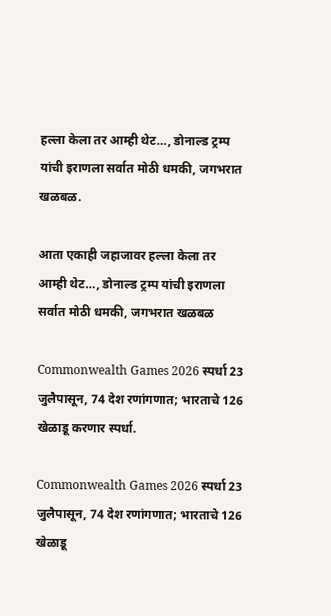हल्ला केला तर आम्ही थेट…, डोनाल्ड ट्रम्प यांची इराणला सर्वात मोठी धमकी, जगभरात खळबळ.

आता एकाही जहाजावर हल्ला केला तर आम्ही थेट…, डोनाल्ड ट्रम्प यांची इराणला सर्वात मोठी धमकी, जगभरात खळबळ

Commonwealth Games 2026 स्पर्धा 23 जुलैपासून, 74 देश रणांगणात; भारताचे 126 खेळाडू करणार स्पर्धा.

Commonwealth Games 2026 स्पर्धा 23 जुलैपासून, 74 देश रणांगणात; भारताचे 126 खेळाडू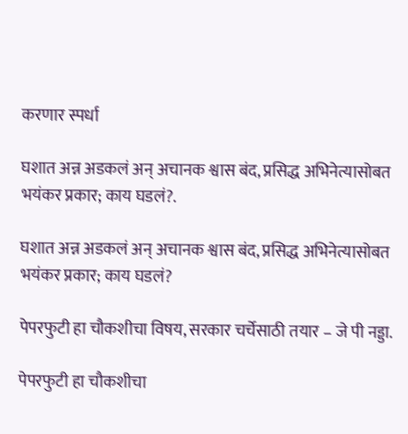करणार स्पर्धा

घशात अन्न अडकलं अन् अचानक श्वास बंद, प्रसिद्ध अभिनेत्यासोबत भयंकर प्रकार; काय घडलं?.

घशात अन्न अडकलं अन् अचानक श्वास बंद, प्रसिद्ध अभिनेत्यासोबत भयंकर प्रकार; काय घडलं?

पेपरफुटी हा चौकशीचा विषय, सरकार चर्चेसाठी तयार – जे पी नड्डा.

पेपरफुटी हा चौकशीचा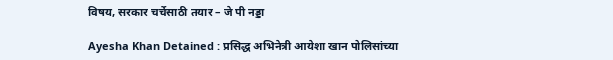विषय, सरकार चर्चेसाठी तयार – जे पी नड्डा

Ayesha Khan Detained : प्रसिद्ध अभिनेत्री आयेशा खान पोलिसांच्या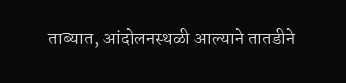ताब्यात, आंदोलनस्थळी आल्याने तातडीने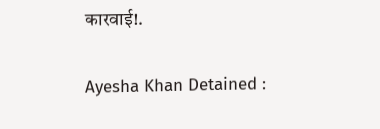कारवाई!.

Ayesha Khan Detained :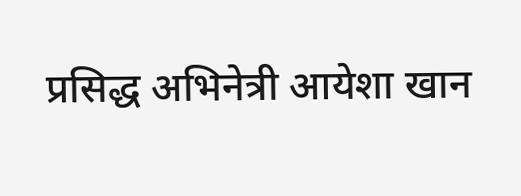प्रसिद्ध अभिनेत्री आयेशा खान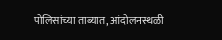पोलिसांच्या ताब्यात, आंदोलनस्थळी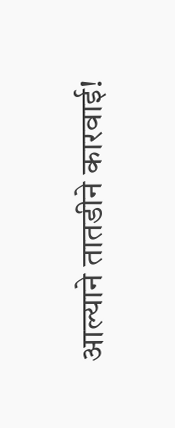आल्याने तातडीने कारवाई!